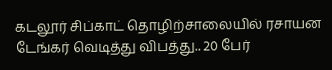கடலூர் சிப்காட் தொழிற்சாலையில் ரசாயன டேங்கர் வெடித்து விபத்து.. 20 பேர்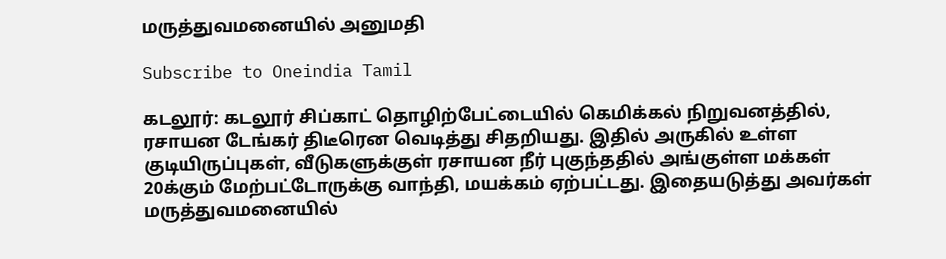மருத்துவமனையில் அனுமதி

Subscribe to Oneindia Tamil

கடலூர்: கடலூர் சிப்காட் தொழிற்பேட்டையில் கெமிக்கல் நிறுவனத்தில், ரசாயன டேங்கர் திடீரென வெடித்து சிதறியது. இதில் அருகில் உள்ள குடியிருப்புகள், வீடுகளுக்குள் ரசாயன நீர் புகுந்ததில் அங்குள்ள மக்கள் 20க்கும் மேற்பட்டோருக்கு வாந்தி, மயக்கம் ஏற்பட்டது. இதையடுத்து அவர்கள் மருத்துவமனையில்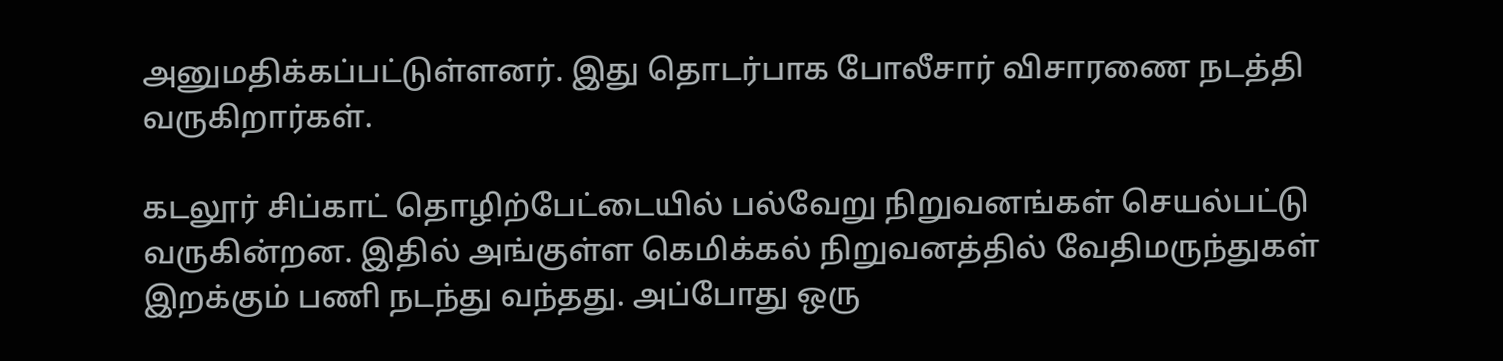அனுமதிக்கப்பட்டுள்ளனர். இது தொடர்பாக போலீசார் விசாரணை நடத்தி வருகிறார்கள்.

கடலூர் சிப்காட் தொழிற்பேட்டையில் பல்வேறு நிறுவனங்கள் செயல்பட்டு வருகின்றன. இதில் அங்குள்ள கெமிக்கல் நிறுவனத்தில் வேதிமருந்துகள் இறக்கும் பணி நடந்து வந்தது. அப்போது ஒரு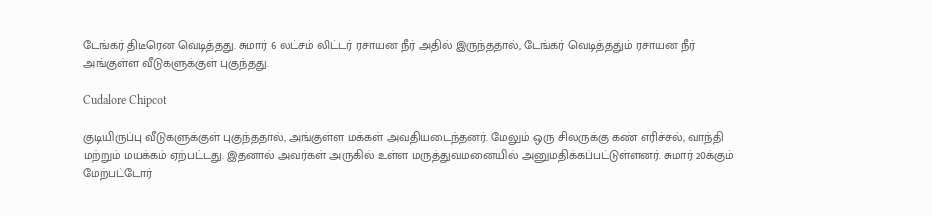டேங்கர் திடீரென வெடித்தது. சுமார் 6 லட்சம் லிட்டர் ரசாயன நீர் அதில் இருந்ததால், டேங்கர் வெடித்ததும் ரசாயன நீர் அங்குள்ள வீடுகளுக்குள் புகுந்தது.

Cudalore Chipcot

குடியிருப்பு வீடுகளுக்குள் புகுந்ததால், அங்குள்ள மக்கள் அவதியடைந்தனர். மேலும் ஒரு சிலருக்கு கண் எரிச்சல், வாந்தி மற்றும் மயக்கம் ஏற்பட்டது. இதனால் அவர்கள் அருகில் உள்ள மருத்துவமனையில் அனுமதிக்கப்பட்டுள்ளனர். சுமார் 20க்கும் மேற்பட்டோர்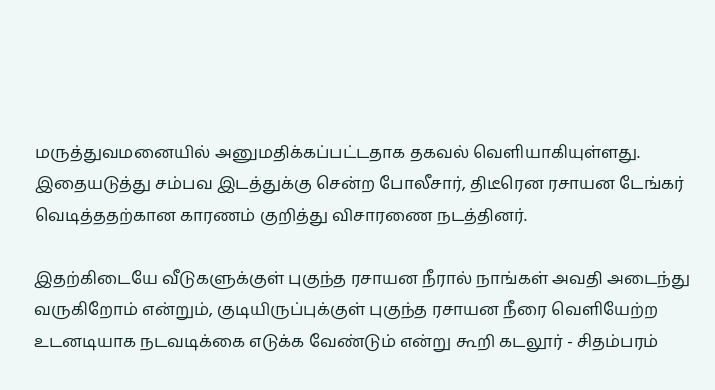மருத்துவமனையில் அனுமதிக்கப்பட்டதாக தகவல் வெளியாகியுள்ளது. இதையடுத்து சம்பவ இடத்துக்கு சென்ற போலீசார், திடீரென ரசாயன டேங்கர் வெடித்ததற்கான காரணம் குறித்து விசாரணை நடத்தினர்.

இதற்கிடையே வீடுகளுக்குள் புகுந்த ரசாயன நீரால் நாங்கள் அவதி அடைந்து வருகிறோம் என்றும், குடியிருப்புக்குள் புகுந்த ரசாயன நீரை வெளியேற்ற உடனடியாக நடவடிக்கை எடுக்க வேண்டும் என்று கூறி கடலூர் - சிதம்பரம்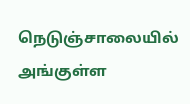நெடுஞ்சாலையில் அங்குள்ள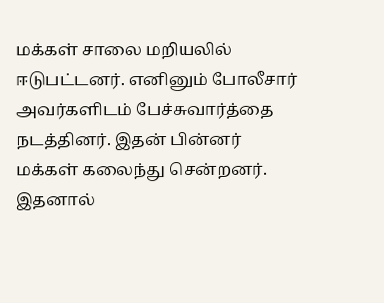மக்கள் சாலை மறியலில் ஈடுபட்டனர். எனினும் போலீசார் அவர்களிடம் பேச்சுவார்த்தை நடத்தினர். இதன் பின்னர் மக்கள் கலைந்து சென்றனர். இதனால்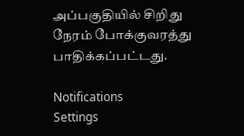அப்பகுதியில் சிறிது நேரம் போக்குவரத்து பாதிக்கப்பட்டது.

Notifications
Settings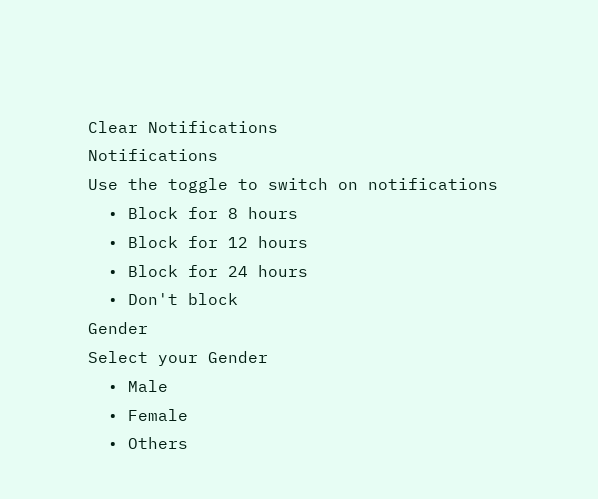Clear Notifications
Notifications
Use the toggle to switch on notifications
  • Block for 8 hours
  • Block for 12 hours
  • Block for 24 hours
  • Don't block
Gender
Select your Gender
  • Male
  • Female
  • Others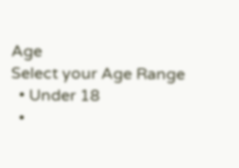Age
Select your Age Range
  • Under 18
  •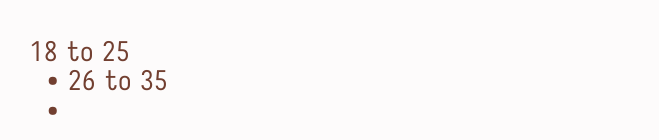18 to 25
  • 26 to 35
  •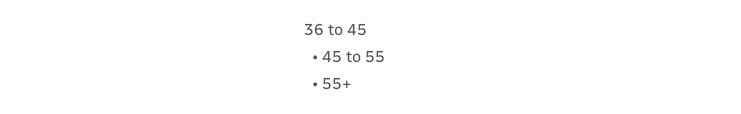36 to 45
  • 45 to 55
  • 55+